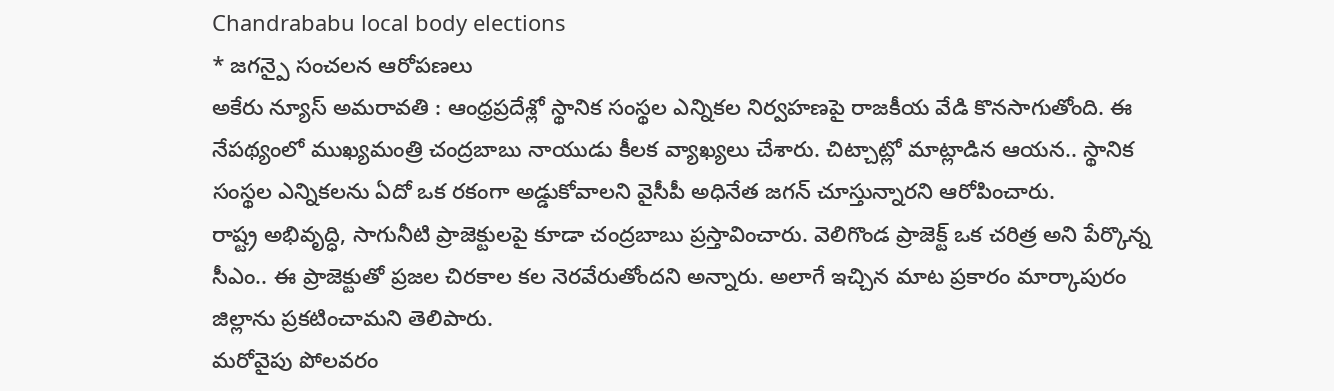Chandrababu local body elections
* జగన్పై సంచలన ఆరోపణలు
అకేరు న్యూస్ అమరావతి : ఆంధ్రప్రదేశ్లో స్థానిక సంస్థల ఎన్నికల నిర్వహణపై రాజకీయ వేడి కొనసాగుతోంది. ఈ నేపథ్యంలో ముఖ్యమంత్రి చంద్రబాబు నాయుడు కీలక వ్యాఖ్యలు చేశారు. చిట్చాట్లో మాట్లాడిన ఆయన.. స్థానిక సంస్థల ఎన్నికలను ఏదో ఒక రకంగా అడ్డుకోవాలని వైసీపీ అధినేత జగన్ చూస్తున్నారని ఆరోపించారు.
రాష్ట్ర అభివృద్ధి, సాగునీటి ప్రాజెక్టులపై కూడా చంద్రబాబు ప్రస్తావించారు. వెలిగొండ ప్రాజెక్ట్ ఒక చరిత్ర అని పేర్కొన్న సీఎం.. ఈ ప్రాజెక్టుతో ప్రజల చిరకాల కల నెరవేరుతోందని అన్నారు. అలాగే ఇచ్చిన మాట ప్రకారం మార్కాపురం జిల్లాను ప్రకటించామని తెలిపారు.
మరోవైపు పోలవరం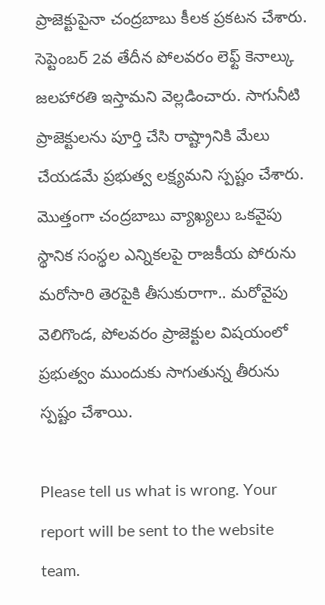ప్రాజెక్టుపైనా చంద్రబాబు కీలక ప్రకటన చేశారు. సెప్టెంబర్ 2వ తేదీన పోలవరం లెఫ్ట్ కెనాల్కు జలహారతి ఇస్తామని వెల్లడించారు. సాగునీటి ప్రాజెక్టులను పూర్తి చేసి రాష్ట్రానికి మేలు చేయడమే ప్రభుత్వ లక్ష్యమని స్పష్టం చేశారు.
మొత్తంగా చంద్రబాబు వ్యాఖ్యలు ఒకవైపు స్థానిక సంస్థల ఎన్నికలపై రాజకీయ పోరును మరోసారి తెరపైకి తీసుకురాగా.. మరోవైపు వెలిగొండ, పోలవరం ప్రాజెక్టుల విషయంలో ప్రభుత్వం ముందుకు సాగుతున్న తీరును స్పష్టం చేశాయి.

Please tell us what is wrong. Your report will be sent to the website team.